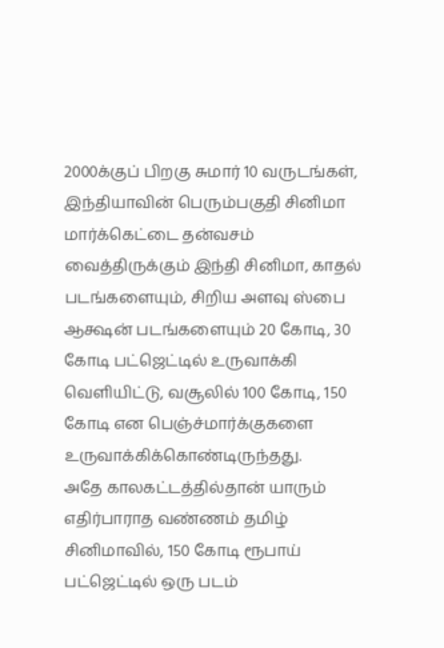2000க்குப் பிறகு சுமார் 10 வருடங்கள், இந்தியாவின் பெரும்பகுதி சினிமா மார்க்கெட்டை தன்வசம் வைத்திருக்கும் இந்தி சினிமா, காதல் படங்களையும், சிறிய அளவு ஸ்பை ஆக்ஷன் படங்களையும் 20 கோடி, 30 கோடி பட்ஜெட்டில் உருவாக்கி வெளியிட்டு, வசூலில் 100 கோடி, 150 கோடி என பெஞ்ச்மார்க்குகளை உருவாக்கிக்கொண்டிருந்தது.
அதே காலகட்டத்தில்தான் யாரும் எதிர்பாராத வண்ணம் தமிழ் சினிமாவில், 150 கோடி ரூபாய் பட்ஜெட்டில் ஒரு படம்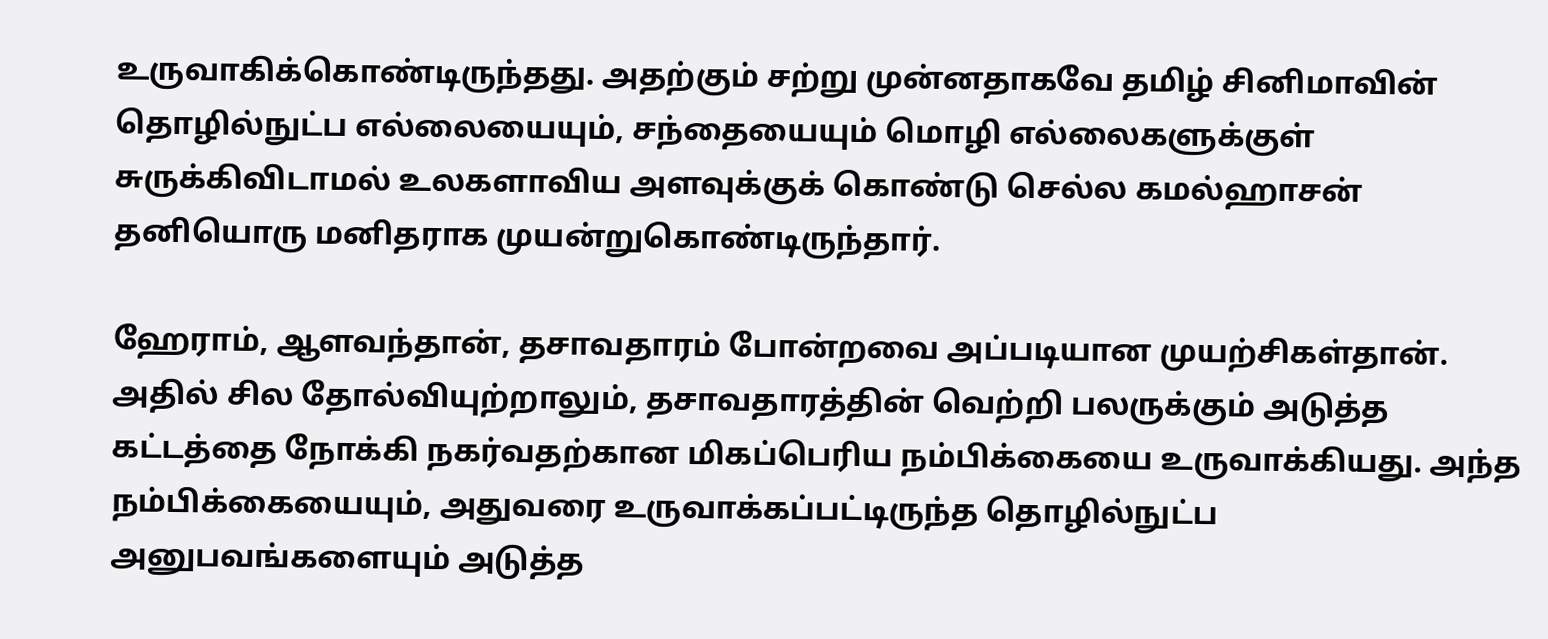உருவாகிக்கொண்டிருந்தது. அதற்கும் சற்று முன்னதாகவே தமிழ் சினிமாவின் தொழில்நுட்ப எல்லையையும், சந்தையையும் மொழி எல்லைகளுக்குள் சுருக்கிவிடாமல் உலகளாவிய அளவுக்குக் கொண்டு செல்ல கமல்ஹாசன் தனியொரு மனிதராக முயன்றுகொண்டிருந்தார்.

ஹேராம், ஆளவந்தான், தசாவதாரம் போன்றவை அப்படியான முயற்சிகள்தான். அதில் சில தோல்வியுற்றாலும், தசாவதாரத்தின் வெற்றி பலருக்கும் அடுத்த கட்டத்தை நோக்கி நகர்வதற்கான மிகப்பெரிய நம்பிக்கையை உருவாக்கியது. அந்த நம்பிக்கையையும், அதுவரை உருவாக்கப்பட்டிருந்த தொழில்நுட்ப அனுபவங்களையும் அடுத்த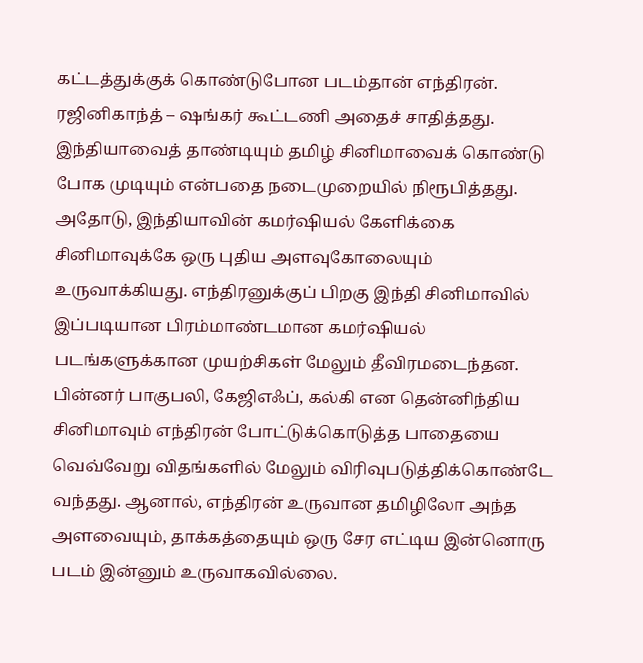கட்டத்துக்குக் கொண்டுபோன படம்தான் எந்திரன்.
ரஜினிகாந்த் – ஷங்கர் கூட்டணி அதைச் சாதித்தது. இந்தியாவைத் தாண்டியும் தமிழ் சினிமாவைக் கொண்டு போக முடியும் என்பதை நடைமுறையில் நிரூபித்தது. அதோடு, இந்தியாவின் கமர்ஷியல் கேளிக்கை சினிமாவுக்கே ஒரு புதிய அளவுகோலையும் உருவாக்கியது. எந்திரனுக்குப் பிறகு இந்தி சினிமாவில் இப்படியான பிரம்மாண்டமான கமர்ஷியல் படங்களுக்கான முயற்சிகள் மேலும் தீவிரமடைந்தன. பின்னர் பாகுபலி, கேஜிஎஃப், கல்கி என தென்னிந்திய சினிமாவும் எந்திரன் போட்டுக்கொடுத்த பாதையை வெவ்வேறு விதங்களில் மேலும் விரிவுபடுத்திக்கொண்டே வந்தது. ஆனால், எந்திரன் உருவான தமிழிலோ அந்த அளவையும், தாக்கத்தையும் ஒரு சேர எட்டிய இன்னொரு படம் இன்னும் உருவாகவில்லை.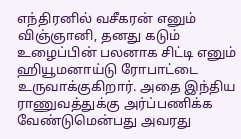எந்திரனில் வசீகரன் எனும் விஞ்ஞானி, தனது கடும் உழைப்பின் பலனாக சிட்டி எனும் ஹியூமனாய்டு ரோபாட்டை உருவாக்குகிறார். அதை இந்திய ராணுவத்துக்கு அர்ப்பணிக்க வேண்டுமென்பது அவரது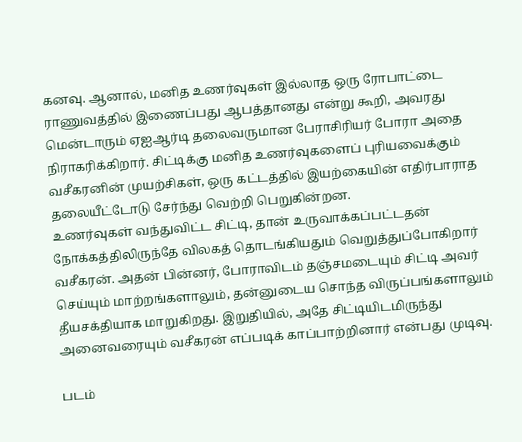கனவு. ஆனால், மனித உணர்வுகள் இல்லாத ஒரு ரோபாட்டை ராணுவத்தில் இணைப்பது ஆபத்தானது என்று கூறி, அவரது மென்டாரும் ஏஐஆர்டி தலைவருமான பேராசிரியர் போரா அதை நிராகரிக்கிறார். சிட்டிக்கு மனித உணர்வுகளைப் புரியவைக்கும் வசீகரனின் முயற்சிகள், ஒரு கட்டத்தில் இயற்கையின் எதிர்பாராத தலையீட்டோடு சேர்ந்து வெற்றி பெறுகின்றன.
உணர்வுகள் வந்துவிட்ட சிட்டி, தான் உருவாக்கப்பட்டதன் நோக்கத்திலிருந்தே விலகத் தொடங்கியதும் வெறுத்துப்போகிறார் வசீகரன். அதன் பின்னர், போராவிடம் தஞ்சமடையும் சிட்டி அவர் செய்யும் மாற்றங்களாலும், தன்னுடைய சொந்த விருப்பங்களாலும் தீயசக்தியாக மாறுகிறது. இறுதியில், அதே சிட்டியிடமிருந்து அனைவரையும் வசீகரன் எப்படிக் காப்பாற்றினார் என்பது முடிவு.

படம்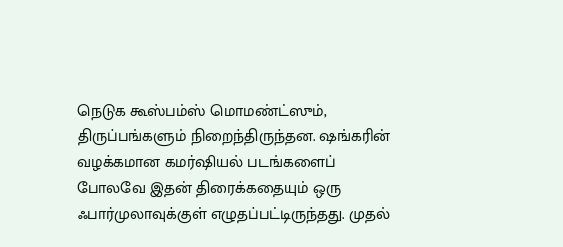நெடுக கூஸ்பம்ஸ் மொமண்ட்ஸும், திருப்பங்களும் நிறைந்திருந்தன. ஷங்கரின் வழக்கமான கமர்ஷியல் படங்களைப் போலவே இதன் திரைக்கதையும் ஒரு ஃபார்முலாவுக்குள் எழுதப்பட்டிருந்தது. முதல்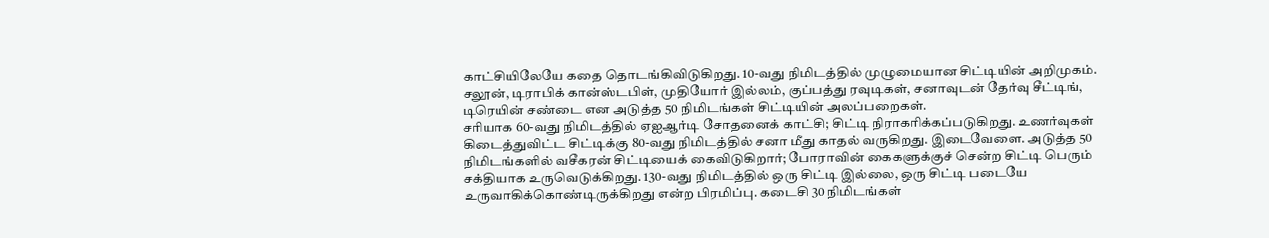காட்சியிலேயே கதை தொடங்கிவிடுகிறது. 10-வது நிமிடத்தில் முழுமையான சிட்டியின் அறிமுகம். சலூன், டிராபிக் கான்ஸ்டபிள், முதியோர் இல்லம், குப்பத்து ரவுடிகள், சனாவுடன் தேர்வு சீட்டிங், டிரெயின் சண்டை என அடுத்த 50 நிமிடங்கள் சிட்டியின் அலப்பறைகள்.
சரியாக 60-வது நிமிடத்தில் ஏஐஆர்டி சோதனைக் காட்சி; சிட்டி நிராகரிக்கப்படுகிறது. உணர்வுகள் கிடைத்துவிட்ட சிட்டிக்கு 80-வது நிமிடத்தில் சனா மீது காதல் வருகிறது. இடைவேளை. அடுத்த 50 நிமிடங்களில் வசீகரன் சிட்டியைக் கைவிடுகிறார்; போராவின் கைகளுக்குச் சென்ற சிட்டி பெரும் சக்தியாக உருவெடுக்கிறது. 130-வது நிமிடத்தில் ஒரு சிட்டி இல்லை, ஒரு சிட்டி படையே உருவாகிக்கொண்டிருக்கிறது என்ற பிரமிப்பு. கடைசி 30 நிமிடங்கள்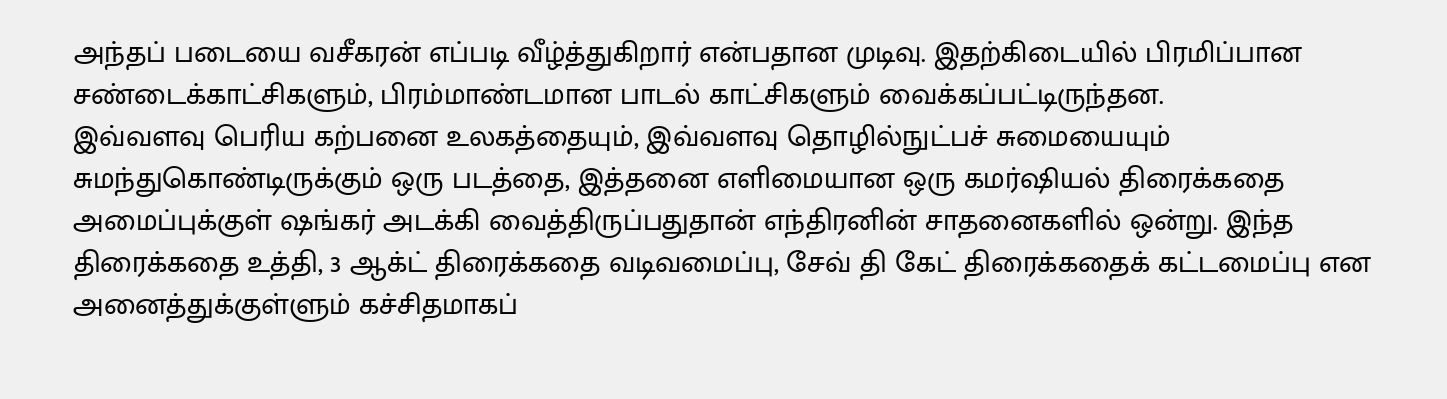அந்தப் படையை வசீகரன் எப்படி வீழ்த்துகிறார் என்பதான முடிவு. இதற்கிடையில் பிரமிப்பான சண்டைக்காட்சிகளும், பிரம்மாண்டமான பாடல் காட்சிகளும் வைக்கப்பட்டிருந்தன.
இவ்வளவு பெரிய கற்பனை உலகத்தையும், இவ்வளவு தொழில்நுட்பச் சுமையையும் சுமந்துகொண்டிருக்கும் ஒரு படத்தை, இத்தனை எளிமையான ஒரு கமர்ஷியல் திரைக்கதை அமைப்புக்குள் ஷங்கர் அடக்கி வைத்திருப்பதுதான் எந்திரனின் சாதனைகளில் ஒன்று. இந்த திரைக்கதை உத்தி, 3 ஆக்ட் திரைக்கதை வடிவமைப்பு, சேவ் தி கேட் திரைக்கதைக் கட்டமைப்பு என அனைத்துக்குள்ளும் கச்சிதமாகப்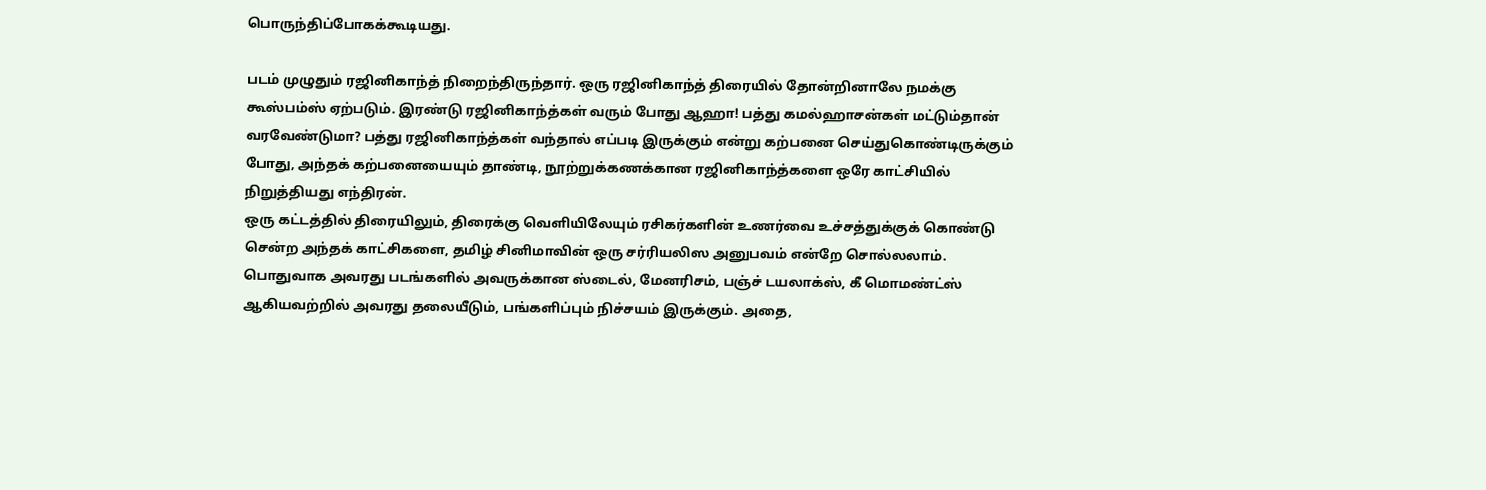பொருந்திப்போகக்கூடியது.

படம் முழுதும் ரஜினிகாந்த் நிறைந்திருந்தார். ஒரு ரஜினிகாந்த் திரையில் தோன்றினாலே நமக்கு கூஸ்பம்ஸ் ஏற்படும். இரண்டு ரஜினிகாந்த்கள் வரும் போது ஆஹா! பத்து கமல்ஹாசன்கள் மட்டும்தான் வரவேண்டுமா? பத்து ரஜினிகாந்த்கள் வந்தால் எப்படி இருக்கும் என்று கற்பனை செய்துகொண்டிருக்கும் போது, அந்தக் கற்பனையையும் தாண்டி, நூற்றுக்கணக்கான ரஜினிகாந்த்களை ஒரே காட்சியில் நிறுத்தியது எந்திரன்.
ஒரு கட்டத்தில் திரையிலும், திரைக்கு வெளியிலேயும் ரசிகர்களின் உணர்வை உச்சத்துக்குக் கொண்டு சென்ற அந்தக் காட்சிகளை, தமிழ் சினிமாவின் ஒரு சர்ரியலிஸ அனுபவம் என்றே சொல்லலாம். பொதுவாக அவரது படங்களில் அவருக்கான ஸ்டைல், மேனரிசம், பஞ்ச் டயலாக்ஸ், கீ மொமண்ட்ஸ் ஆகியவற்றில் அவரது தலையீடும், பங்களிப்பும் நிச்சயம் இருக்கும். அதை,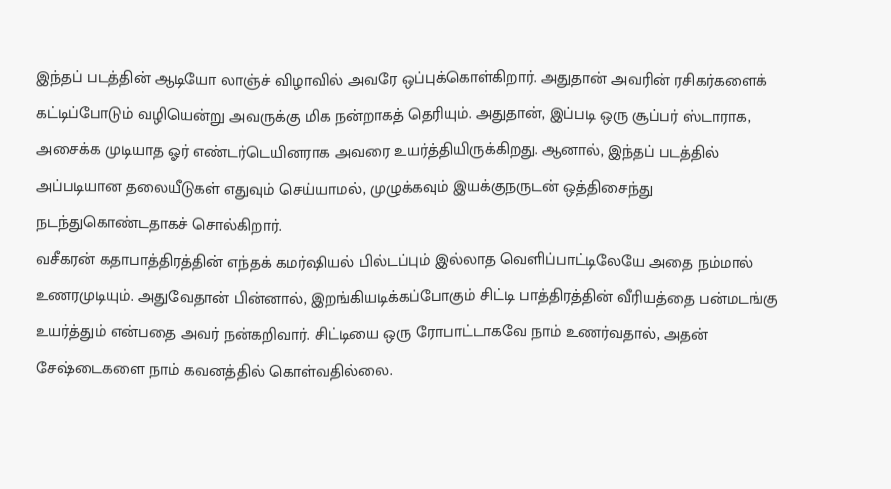இந்தப் படத்தின் ஆடியோ லாஞ்ச் விழாவில் அவரே ஒப்புக்கொள்கிறார். அதுதான் அவரின் ரசிகர்களைக் கட்டிப்போடும் வழியென்று அவருக்கு மிக நன்றாகத் தெரியும். அதுதான், இப்படி ஒரு சூப்பர் ஸ்டாராக, அசைக்க முடியாத ஓர் எண்டர்டெயினராக அவரை உயர்த்தியிருக்கிறது. ஆனால், இந்தப் படத்தில் அப்படியான தலையீடுகள் எதுவும் செய்யாமல், முழுக்கவும் இயக்குநருடன் ஒத்திசைந்து நடந்துகொண்டதாகச் சொல்கிறார்.
வசீகரன் கதாபாத்திரத்தின் எந்தக் கமர்ஷியல் பில்டப்பும் இல்லாத வெளிப்பாட்டிலேயே அதை நம்மால் உணரமுடியும். அதுவேதான் பின்னால், இறங்கியடிக்கப்போகும் சிட்டி பாத்திரத்தின் வீரியத்தை பன்மடங்கு உயர்த்தும் என்பதை அவர் நன்கறிவார். சிட்டியை ஒரு ரோபாட்டாகவே நாம் உணர்வதால், அதன் சேஷ்டைகளை நாம் கவனத்தில் கொள்வதில்லை.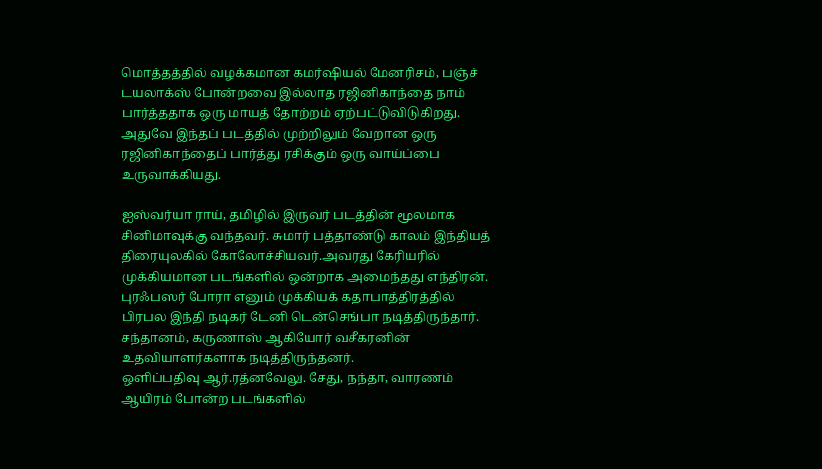மொத்தத்தில் வழக்கமான கமர்ஷியல் மேனரிசம், பஞ்ச் டயலாக்ஸ் போன்றவை இல்லாத ரஜினிகாந்தை நாம் பார்த்ததாக ஒரு மாயத் தோற்றம் ஏற்பட்டுவிடுகிறது. அதுவே இந்தப் படத்தில் முற்றிலும் வேறான ஒரு ரஜினிகாந்தைப் பார்த்து ரசிக்கும் ஒரு வாய்ப்பை உருவாக்கியது.

ஐஸ்வர்யா ராய், தமிழில் இருவர் படத்தின் மூலமாக சினிமாவுக்கு வந்தவர். சுமார் பத்தாண்டு காலம் இந்தியத் திரையுலகில் கோலோச்சியவர்.அவரது கேரியரில் முக்கியமான படங்களில் ஒன்றாக அமைந்தது எந்திரன். புரஃபஸர் போரா எனும் முக்கியக் கதாபாத்திரத்தில் பிரபல இந்தி நடிகர் டேனி டென்செங்பா நடித்திருந்தார். சந்தானம், கருணாஸ் ஆகியோர் வசீகரனின் உதவியாளர்களாக நடித்திருந்தனர்.
ஒளிப்பதிவு ஆர்.ரத்னவேலு. சேது, நந்தா, வாரணம் ஆயிரம் போன்ற படங்களில்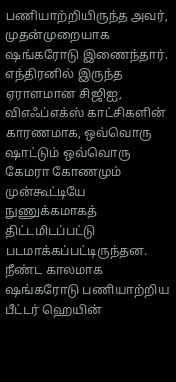பணியாற்றியிருந்த அவர், முதன்முறையாக ஷங்கரோடு இணைந்தார். எந்திரனில் இருந்த ஏராளமான சிஜிஐ, விஎஃப்எக்ஸ் காட்சிகளின் காரணமாக, ஒவ்வொரு ஷாட்டும் ஒவ்வொரு கேமரா கோணமும் முன்கூட்டியே நுணுக்கமாகத் திட்டமிடப்பட்டு படமாக்கப்பட்டிருந்தன. நீண்ட காலமாக ஷங்கரோடு பணியாற்றிய பீட்டர் ஹெயின்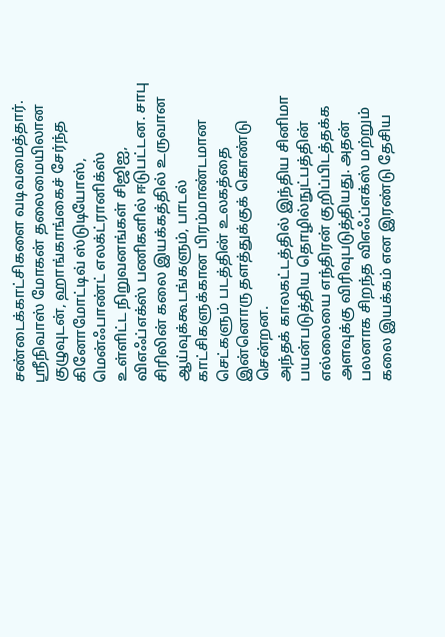சண்டைக்காட்சிகளை வடிவமைத்தார். ஸ்ரீநிவாஸ் மோகன் தலைமையிலான குழுவுடன், ஹாங்காங்கைச் சேர்ந்த கினோமோட்டிவ் ஸ்டுடியோஸ், மென்ஃபாண்ட் எலக்ட்ரானிக்ஸ் உள்ளிட்ட நிறுவனங்கள் சிஜிஐ, விஎஃப்எக்ஸ் பணிகளில் ஈடுபட்டன. சாபு சிரிலின் கலை இயக்கத்தில் உருவான ஆய்வுக்கூடங்களும், பாடல் காட்சிகளுக்கான பிரம்மாண்டமான செட்களும் படத்தின் உலகத்தை இன்னொரு தளத்துக்குக் கொண்டு சென்றன.
அந்தக் காலகட்டத்தில் இந்திய சினிமா பயன்படுத்திய தொழில்நுட்பத்தின் எல்லையை எந்திரன் குறிப்பிடத்தக்க அளவுக்கு விரிவுபடுத்தியது. அதன் பலனாக சிறந்த விஎஃப்எக்ஸ் மற்றும் கலை இயக்கம் என இரண்டு தேசிய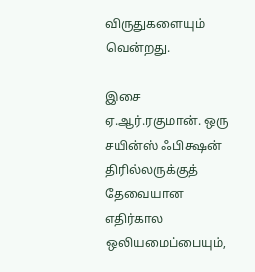விருதுகளையும் வென்றது.

இசை ஏ.ஆர்.ரகுமான். ஒரு சயின்ஸ் ஃபிக்ஷன் திரில்லருக்குத் தேவையான எதிர்கால ஒலியமைப்பையும்,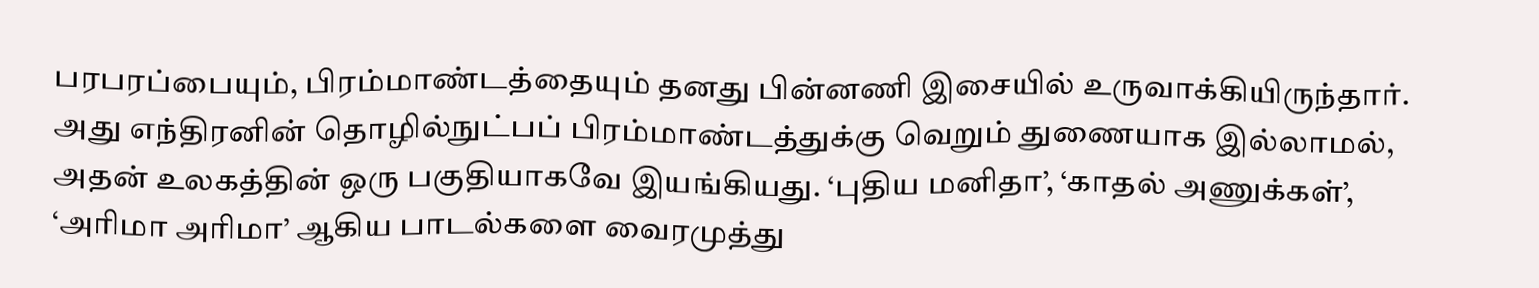பரபரப்பையும், பிரம்மாண்டத்தையும் தனது பின்னணி இசையில் உருவாக்கியிருந்தார். அது எந்திரனின் தொழில்நுட்பப் பிரம்மாண்டத்துக்கு வெறும் துணையாக இல்லாமல், அதன் உலகத்தின் ஒரு பகுதியாகவே இயங்கியது. ‘புதிய மனிதா’, ‘காதல் அணுக்கள்’, ‘அரிமா அரிமா’ ஆகிய பாடல்களை வைரமுத்து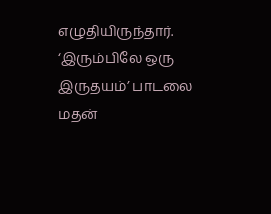எழுதியிருந்தார். ‘இரும்பிலே ஒரு இருதயம்’ பாடலை மதன்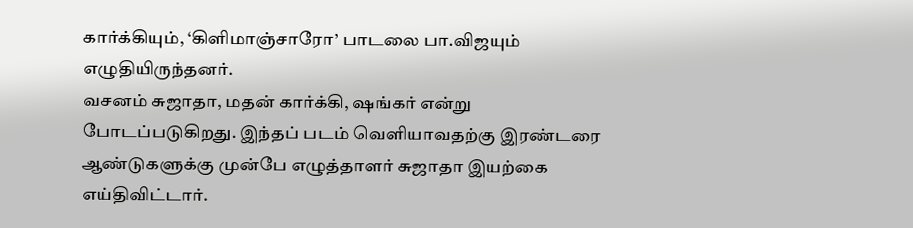கார்க்கியும், ‘கிளிமாஞ்சாரோ’ பாடலை பா.விஜயும் எழுதியிருந்தனர்.
வசனம் சுஜாதா, மதன் கார்க்கி, ஷங்கர் என்று போடப்படுகிறது. இந்தப் படம் வெளியாவதற்கு இரண்டரை ஆண்டுகளுக்கு முன்பே எழுத்தாளர் சுஜாதா இயற்கை எய்திவிட்டார்.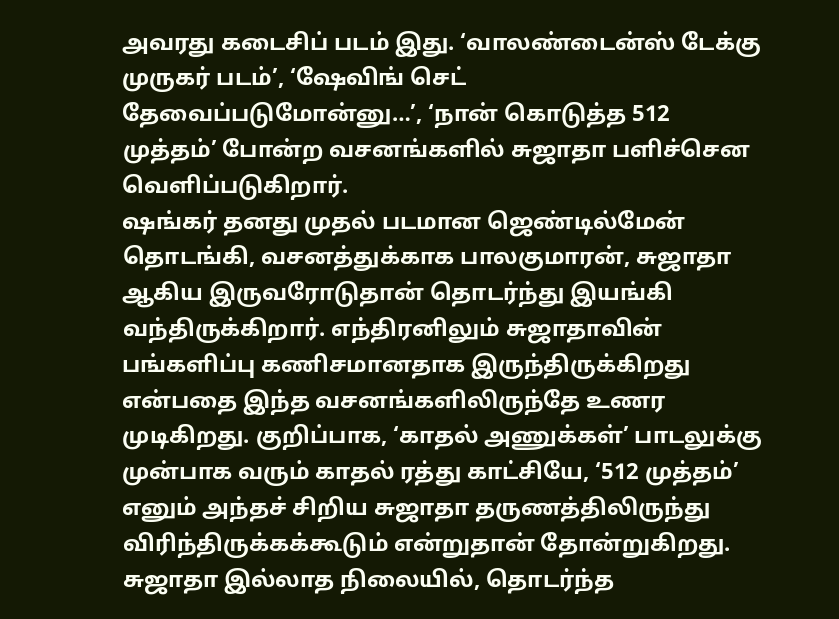அவரது கடைசிப் படம் இது. ‘வாலண்டைன்ஸ் டேக்கு முருகர் படம்’, ‘ஷேவிங் செட் தேவைப்படுமோன்னு…’, ‘நான் கொடுத்த 512 முத்தம்’ போன்ற வசனங்களில் சுஜாதா பளிச்சென வெளிப்படுகிறார்.
ஷங்கர் தனது முதல் படமான ஜெண்டில்மேன் தொடங்கி, வசனத்துக்காக பாலகுமாரன், சுஜாதா ஆகிய இருவரோடுதான் தொடர்ந்து இயங்கி வந்திருக்கிறார். எந்திரனிலும் சுஜாதாவின் பங்களிப்பு கணிசமானதாக இருந்திருக்கிறது என்பதை இந்த வசனங்களிலிருந்தே உணர முடிகிறது. குறிப்பாக, ‘காதல் அணுக்கள்’ பாடலுக்கு முன்பாக வரும் காதல் ரத்து காட்சியே, ‘512 முத்தம்’ எனும் அந்தச் சிறிய சுஜாதா தருணத்திலிருந்து விரிந்திருக்கக்கூடும் என்றுதான் தோன்றுகிறது.
சுஜாதா இல்லாத நிலையில், தொடர்ந்த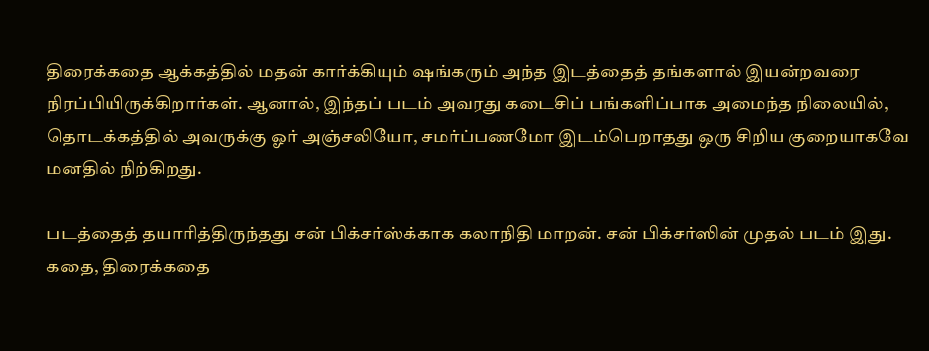திரைக்கதை ஆக்கத்தில் மதன் கார்க்கியும் ஷங்கரும் அந்த இடத்தைத் தங்களால் இயன்றவரை நிரப்பியிருக்கிறார்கள். ஆனால், இந்தப் படம் அவரது கடைசிப் பங்களிப்பாக அமைந்த நிலையில், தொடக்கத்தில் அவருக்கு ஓர் அஞ்சலியோ, சமர்ப்பணமோ இடம்பெறாதது ஒரு சிறிய குறையாகவே மனதில் நிற்கிறது.

படத்தைத் தயாரித்திருந்தது சன் பிக்சர்ஸ்க்காக கலாநிதி மாறன். சன் பிக்சர்ஸின் முதல் படம் இது. கதை, திரைக்கதை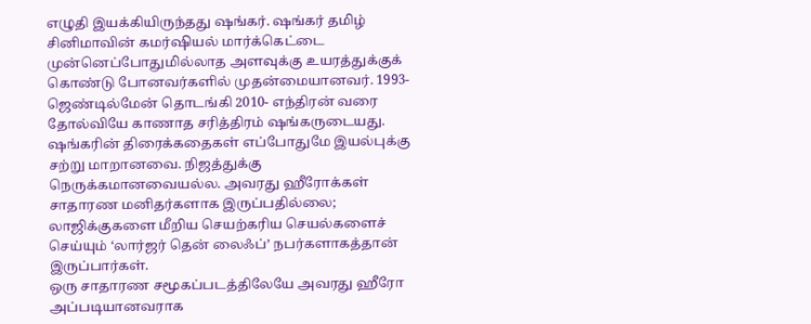எழுதி இயக்கியிருந்தது ஷங்கர். ஷங்கர் தமிழ் சினிமாவின் கமர்ஷியல் மார்க்கெட்டை முன்னெப்போதுமில்லாத அளவுக்கு உயரத்துக்குக் கொண்டு போனவர்களில் முதன்மையானவர். 1993- ஜெண்டில்மேன் தொடங்கி 2010- எந்திரன் வரை தோல்வியே காணாத சரித்திரம் ஷங்கருடையது. ஷங்கரின் திரைக்கதைகள் எப்போதுமே இயல்புக்கு சற்று மாறானவை. நிஜத்துக்கு நெருக்கமானவையல்ல. அவரது ஹீரோக்கள் சாதாரண மனிதர்களாக இருப்பதில்லை; லாஜிக்குகளை மீறிய செயற்கரிய செயல்களைச் செய்யும் ‘லார்ஜர் தென் லைஃப்’ நபர்களாகத்தான் இருப்பார்கள்.
ஒரு சாதாரண சமூகப்படத்திலேயே அவரது ஹீரோ அப்படியானவராக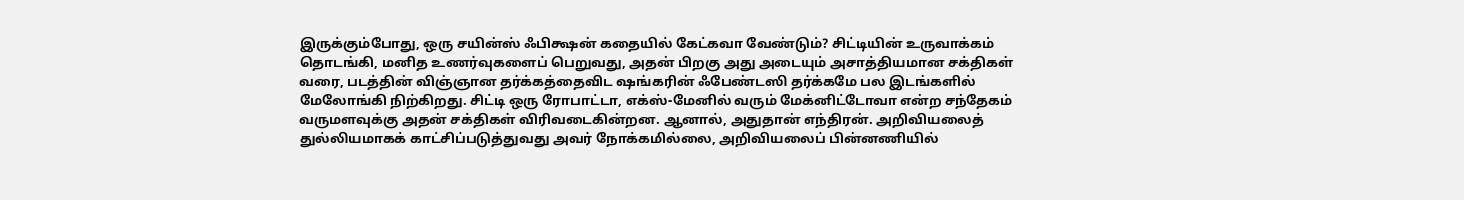இருக்கும்போது, ஒரு சயின்ஸ் ஃபிக்ஷன் கதையில் கேட்கவா வேண்டும்? சிட்டியின் உருவாக்கம் தொடங்கி, மனித உணர்வுகளைப் பெறுவது, அதன் பிறகு அது அடையும் அசாத்தியமான சக்திகள் வரை, படத்தின் விஞ்ஞான தர்க்கத்தைவிட ஷங்கரின் ஃபேண்டஸி தர்க்கமே பல இடங்களில் மேலோங்கி நிற்கிறது. சிட்டி ஒரு ரோபாட்டா, எக்ஸ்-மேனில் வரும் மேக்னிட்டோவா என்ற சந்தேகம் வருமளவுக்கு அதன் சக்திகள் விரிவடைகின்றன. ஆனால், அதுதான் எந்திரன். அறிவியலைத் துல்லியமாகக் காட்சிப்படுத்துவது அவர் நோக்கமில்லை, அறிவியலைப் பின்னணியில்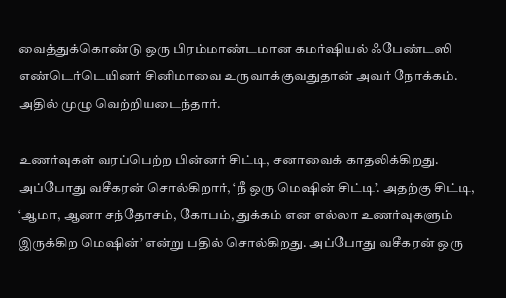வைத்துக்கொண்டு ஒரு பிரம்மாண்டமான கமர்ஷியல் ஃபேண்டஸி எண்டெர்டெயினர் சினிமாவை உருவாக்குவதுதான் அவர் நோக்கம். அதில் முழு வெற்றியடைந்தார்.

உணர்வுகள் வரப்பெற்ற பின்னர் சிட்டி, சனாவைக் காதலிக்கிறது. அப்போது வசீகரன் சொல்கிறார், ‘நீ ஒரு மெஷின் சிட்டி’. அதற்கு சிட்டி, ‘ஆமா, ஆனா சந்தோசம், கோபம், துக்கம் என எல்லா உணர்வுகளும் இருக்கிற மெஷின்’ என்று பதில் சொல்கிறது. அப்போது வசீகரன் ஒரு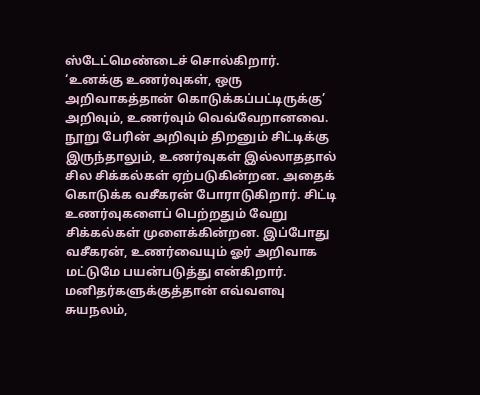ஸ்டேட்மெண்டைச் சொல்கிறார்.
‘உனக்கு உணர்வுகள், ஒரு அறிவாகத்தான் கொடுக்கப்பட்டிருக்கு’
அறிவும், உணர்வும் வெவ்வேறானவை. நூறு பேரின் அறிவும் திறனும் சிட்டிக்கு இருந்தாலும், உணர்வுகள் இல்லாததால் சில சிக்கல்கள் ஏற்படுகின்றன. அதைக் கொடுக்க வசீகரன் போராடுகிறார். சிட்டி உணர்வுகளைப் பெற்றதும் வேறு சிக்கல்கள் முளைக்கின்றன. இப்போது வசீகரன், உணர்வையும் ஓர் அறிவாக மட்டுமே பயன்படுத்து என்கிறார். மனிதர்களுக்குத்தான் எவ்வளவு சுயநலம்,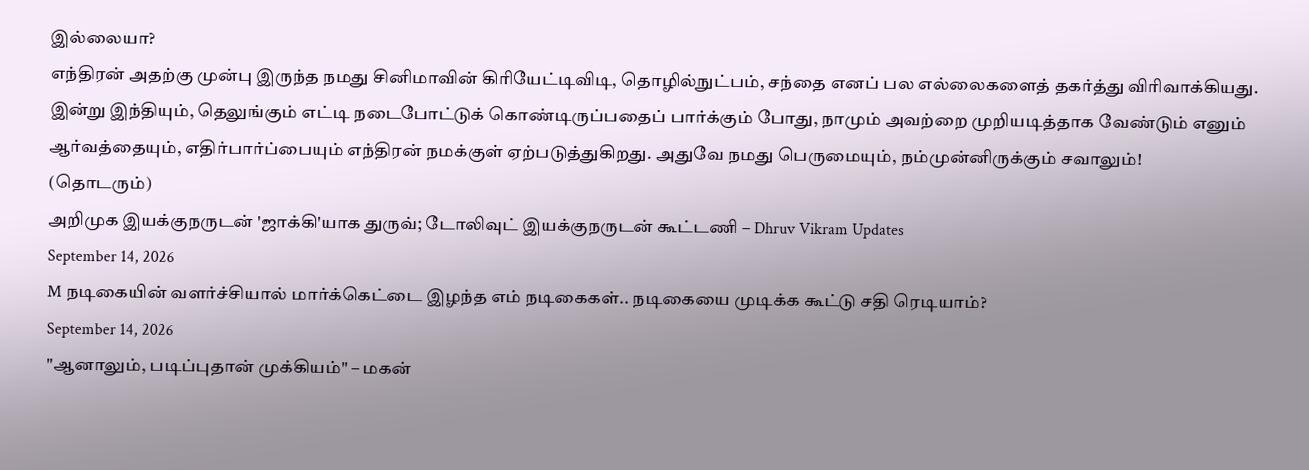இல்லையா?
எந்திரன் அதற்கு முன்பு இருந்த நமது சினிமாவின் கிரியேட்டிவிடி, தொழில்நுட்பம், சந்தை எனப் பல எல்லைகளைத் தகர்த்து விரிவாக்கியது. இன்று இந்தியும், தெலுங்கும் எட்டி நடைபோட்டுக் கொண்டிருப்பதைப் பார்க்கும் போது, நாமும் அவற்றை முறியடித்தாக வேண்டும் எனும் ஆர்வத்தையும், எதிர்பார்ப்பையும் எந்திரன் நமக்குள் ஏற்படுத்துகிறது. அதுவே நமது பெருமையும், நம்முன்னிருக்கும் சவாலும்!
(தொடரும்)
அறிமுக இயக்குநருடன் 'ஜாக்கி'யாக துருவ்; டோலிவுட் இயக்குநருடன் கூட்டணி – Dhruv Vikram Updates
September 14, 2026
M நடிகையின் வளர்ச்சியால் மார்க்கெட்டை இழந்த எம் நடிகைகள்.. நடிகையை முடிக்க கூட்டு சதி ரெடியாம்?
September 14, 2026
"ஆனாலும், படிப்புதான் முக்கியம்" – மகன்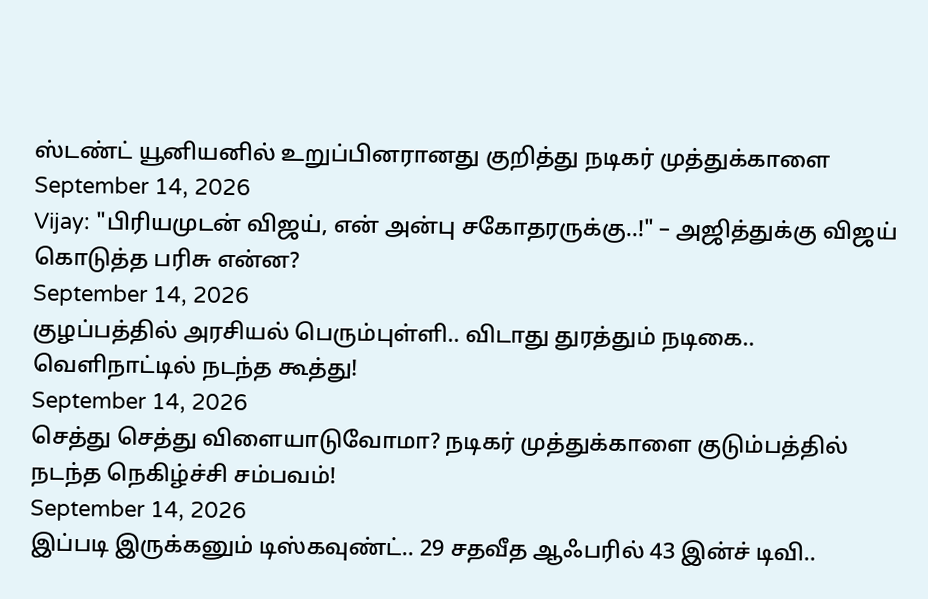ஸ்டண்ட் யூனியனில் உறுப்பினரானது குறித்து நடிகர் முத்துக்காளை
September 14, 2026
Vijay: "பிரியமுடன் விஜய், என் அன்பு சகோதரருக்கு..!" – அஜித்துக்கு விஜய் கொடுத்த பரிசு என்ன?
September 14, 2026
குழப்பத்தில் அரசியல் பெரும்புள்ளி.. விடாது துரத்தும் நடிகை.. வெளிநாட்டில் நடந்த கூத்து!
September 14, 2026
செத்து செத்து விளையாடுவோமா? நடிகர் முத்துக்காளை குடும்பத்தில் நடந்த நெகிழ்ச்சி சம்பவம்!
September 14, 2026
இப்படி இருக்கனும் டிஸ்கவுண்ட்.. 29 சதவீத ஆஃபரில் 43 இன்ச் டிவி..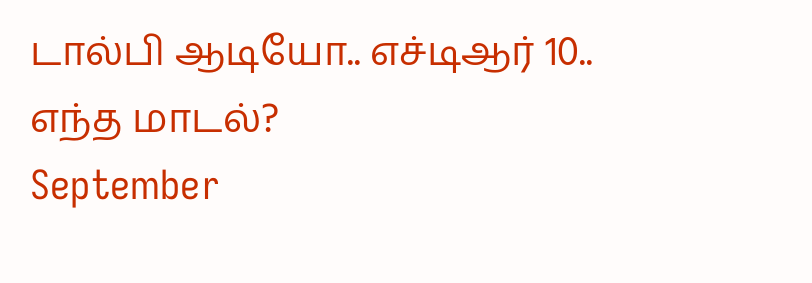டால்பி ஆடியோ.. எச்டிஆர் 10.. எந்த மாடல்?
September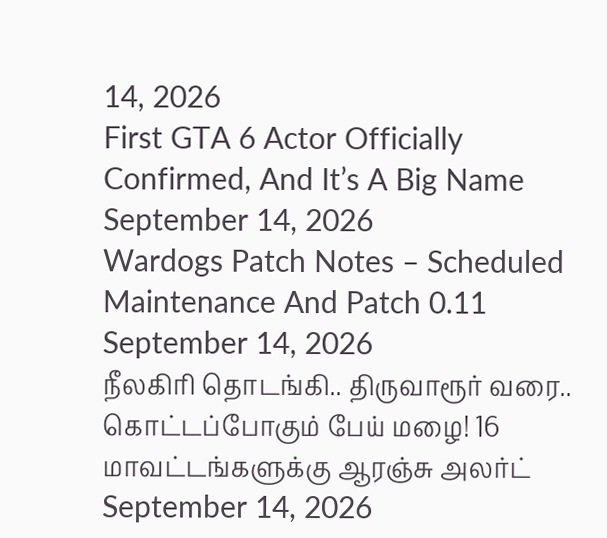14, 2026
First GTA 6 Actor Officially Confirmed, And It’s A Big Name
September 14, 2026
Wardogs Patch Notes – Scheduled Maintenance And Patch 0.11
September 14, 2026
நீலகிரி தொடங்கி.. திருவாரூர் வரை.. கொட்டப்போகும் பேய் மழை! 16 மாவட்டங்களுக்கு ஆரஞ்சு அலர்ட்
September 14, 2026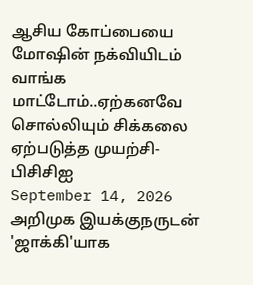ஆசிய கோப்பையை மோஷின் நக்வியிடம் வாங்க மாட்டோம்..ஏற்கனவே சொல்லியும் சிக்கலை ஏற்படுத்த முயற்சி-பிசிசிஐ
September 14, 2026
அறிமுக இயக்குநருடன் 'ஜாக்கி'யாக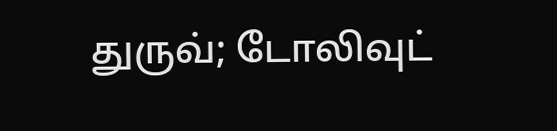துருவ்; டோலிவுட்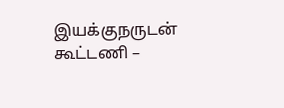இயக்குநருடன் கூட்டணி –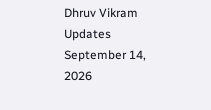Dhruv Vikram Updates
September 14, 2026